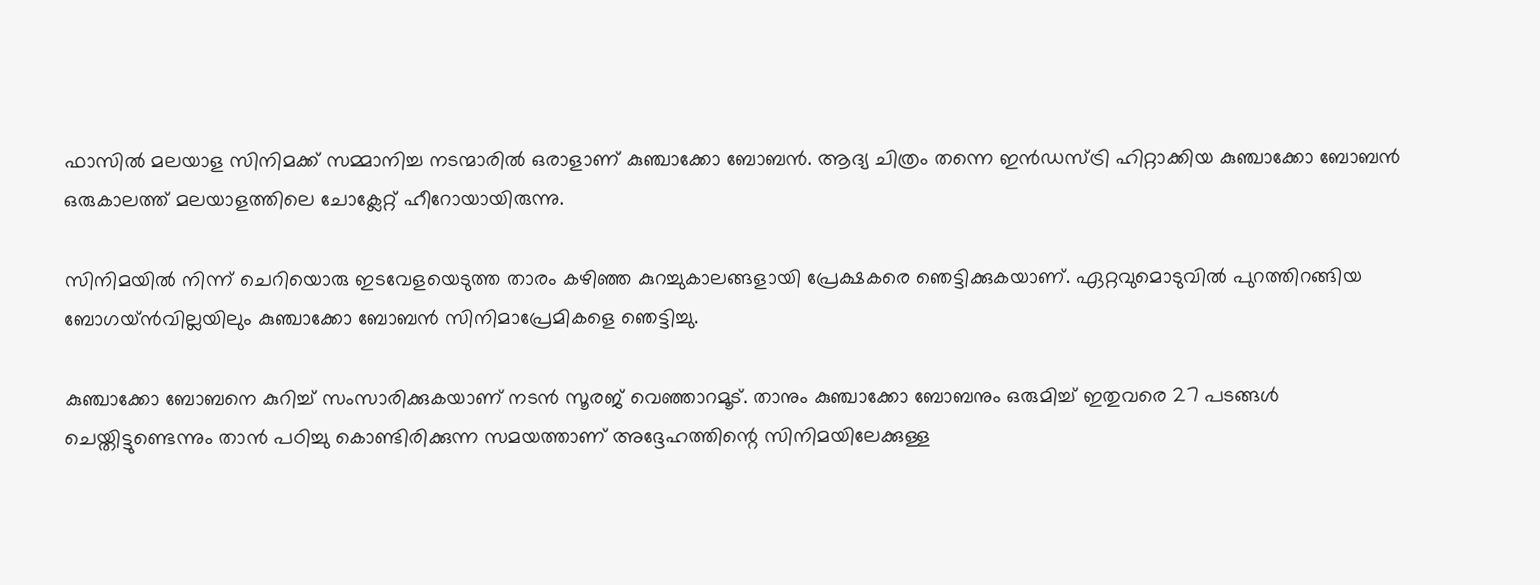ഫാസില്‍ മലയാള സിനിമക്ക് സമ്മാനിച്ച നടന്മാരില്‍ ഒരാളാണ് കുഞ്ചാക്കോ ബോബന്‍. ആദ്യ ചിത്രം തന്നെ ഇന്‍ഡസ്ട്രി ഹിറ്റാക്കിയ കുഞ്ചാക്കോ ബോബന്‍ ഒരുകാലത്ത് മലയാളത്തിലെ ചോക്ലേറ്റ് ഹീറോയായിരുന്നു.

സിനിമയില്‍ നിന്ന് ചെറിയൊരു ഇടവേളയെടുത്ത താരം കഴിഞ്ഞ കുറച്ചുകാലങ്ങളായി പ്രേക്ഷകരെ ഞെട്ടിക്കുകയാണ്. ഏറ്റവുമൊടുവില്‍ പുറത്തിറങ്ങിയ ബോഗയ്ന്‍വില്ലയിലും കുഞ്ചാക്കോ ബോബന്‍ സിനിമാപ്രേമികളെ ഞെട്ടിച്ചു.

കുഞ്ചാക്കോ ബോബനെ കുറിച്ച് സംസാരിക്കുകയാണ് നടൻ സൂരജ് വെഞ്ഞാറമൂട്. താനും കുഞ്ചാക്കോ ബോബനും ഒരുമിച്ച് ഇതുവരെ 27 പടങ്ങള്‍ ചെയ്തിട്ടുണ്ടെന്നും താന്‍ പഠിച്ചു കൊണ്ടിരിക്കുന്ന സമയത്താണ് അദ്ദേഹത്തിന്റെ സിനിമയിലേക്കുള്ള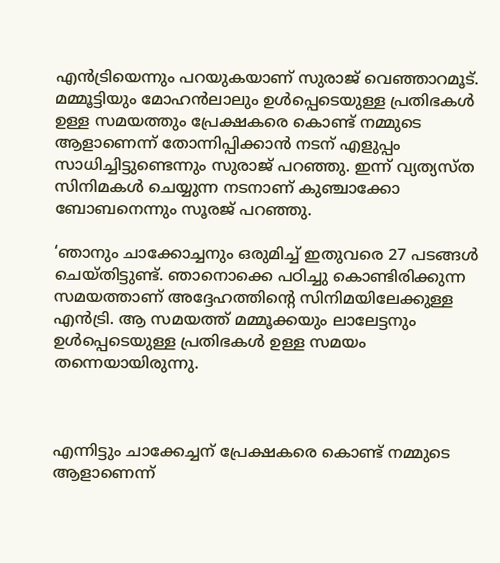എന്‍ട്രിയെന്നും പറയുകയാണ് സുരാജ് വെഞ്ഞാറമൂട്. മമ്മൂട്ടിയും മോഹന്‍ലാലും ഉള്‍പ്പെടെയുള്ള പ്രതിഭകള്‍ ഉള്ള സമയത്തും പ്രേക്ഷകരെ കൊണ്ട് നമ്മുടെ ആളാണെന്ന് തോന്നിപ്പിക്കാന്‍ നടന് എളുപ്പം സാധിച്ചിട്ടുണ്ടെന്നും സുരാജ് പറഞ്ഞു. ഇന്ന് വ്യത്യസ്ത സിനിമകൾ ചെയ്യുന്ന നടനാണ് കുഞ്ചാക്കോ ബോബനെന്നും സൂരജ് പറഞ്ഞു.

‘ഞാനും ചാക്കോച്ചനും ഒരുമിച്ച് ഇതുവരെ 27 പടങ്ങള്‍ ചെയ്തിട്ടുണ്ട്. ഞാനൊക്കെ പഠിച്ചു കൊണ്ടിരിക്കുന്ന സമയത്താണ് അദ്ദേഹത്തിന്റെ സിനിമയിലേക്കുള്ള എന്‍ട്രി. ആ സമയത്ത് മമ്മൂക്കയും ലാലേട്ടനും ഉള്‍പ്പെടെയുള്ള പ്രതിഭകള്‍ ഉള്ള സമയം തന്നെയായിരുന്നു.



എന്നിട്ടും ചാക്കേച്ചന് പ്രേക്ഷകരെ കൊണ്ട് നമ്മുടെ ആളാണെന്ന്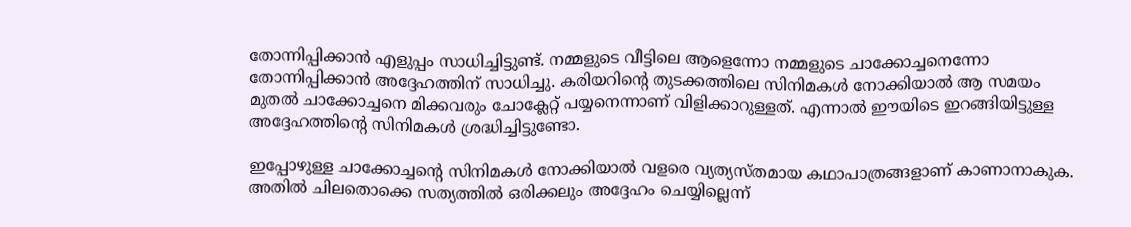തോന്നിപ്പിക്കാന്‍ എളുപ്പം സാധിച്ചിട്ടുണ്ട്. നമ്മളുടെ വീട്ടിലെ ആളെന്നോ നമ്മളുടെ ചാക്കോച്ചനെന്നോ തോന്നിപ്പിക്കാന്‍ അദ്ദേഹത്തിന് സാധിച്ചു. കരിയറിന്റെ തുടക്കത്തിലെ സിനിമകള്‍ നോക്കിയാല്‍ ആ സമയം മുതല്‍ ചാക്കോച്ചനെ മിക്കവരും ചോക്ലേറ്റ് പയ്യനെന്നാണ് വിളിക്കാറുള്ളത്. എന്നാല്‍ ഈയിടെ ഇറങ്ങിയിട്ടുള്ള അദ്ദേഹത്തിന്റെ സിനിമകള്‍ ശ്രദ്ധിച്ചിട്ടുണ്ടോ.

ഇപ്പോഴുള്ള ചാക്കോച്ചന്റെ സിനിമകള്‍ നോക്കിയാല്‍ വളരെ വ്യത്യസ്തമായ കഥാപാത്രങ്ങളാണ് കാണാനാകുക. അതില്‍ ചിലതൊക്കെ സത്യത്തില്‍ ഒരിക്കലും അദ്ദേഹം ചെയ്യില്ലെന്ന്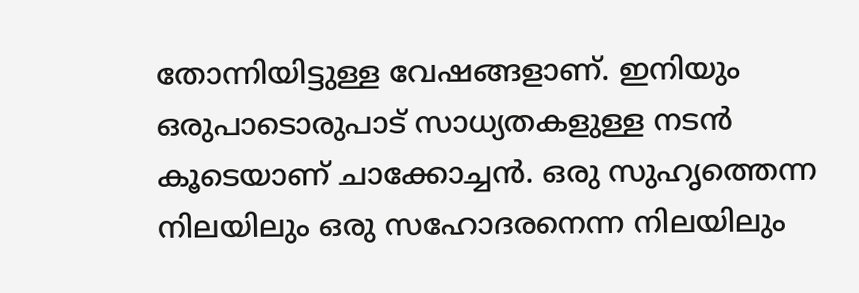തോന്നിയിട്ടുള്ള വേഷങ്ങളാണ്. ഇനിയും ഒരുപാടൊരുപാട് സാധ്യതകളുള്ള നടന്‍ കൂടെയാണ് ചാക്കോച്ചന്‍. ഒരു സുഹൃത്തെന്ന നിലയിലും ഒരു സഹോദരനെന്ന നിലയിലും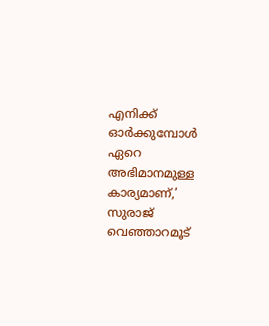എനിക്ക് ഓര്‍ക്കുമ്പോള്‍ ഏറെ അഭിമാനമുള്ള കാര്യമാണ്,’ സുരാജ് വെഞ്ഞാറമൂട്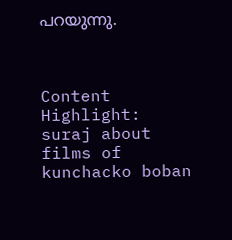പറയുന്നു.



Content Highlight: suraj about films of kunchacko boban